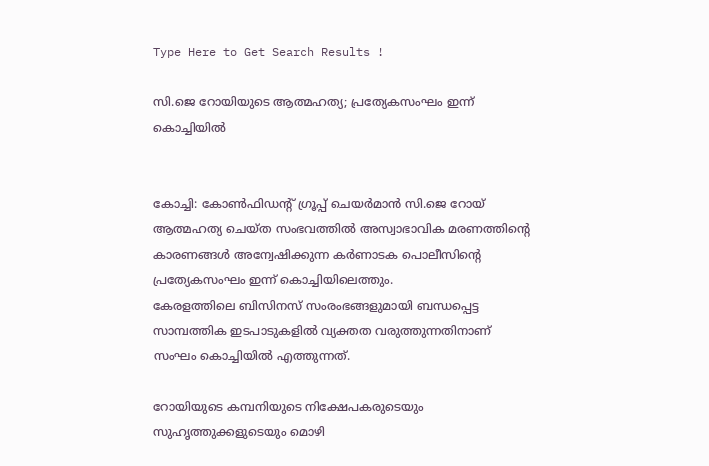Type Here to Get Search Results !

സി.ജെ റോയിയുടെ ആത്മഹത്യ; പ്രത്യേകസംഘം ഇന്ന് കൊച്ചിയില്‍


കോച്ചി: കോണ്‍ഫിഡന്റ് ഗ്രൂപ്പ് ചെയര്‍മാന്‍ സി.ജെ റോയ് ആത്മഹത്യ ചെയ്ത സംഭവത്തില്‍ അസ്വാഭാവിക മരണത്തിന്റെ കാരണങ്ങള്‍ അന്വേഷിക്കുന്ന കര്‍ണാടക പൊലീസിന്റെ പ്രത്യേകസംഘം ഇന്ന് കൊച്ചിയിലെത്തും.
കേരളത്തിലെ ബിസിനസ് സംരംഭങ്ങളുമായി ബന്ധപ്പെട്ട സാമ്പത്തിക ഇടപാടുകളില്‍ വ്യക്തത വരുത്തുന്നതിനാണ് സംഘം കൊച്ചിയില്‍ എത്തുന്നത്.

റോയിയുടെ കമ്പനിയുടെ നിക്ഷേപകരുടെയും സുഹൃത്തുക്കളുടെയും മൊഴി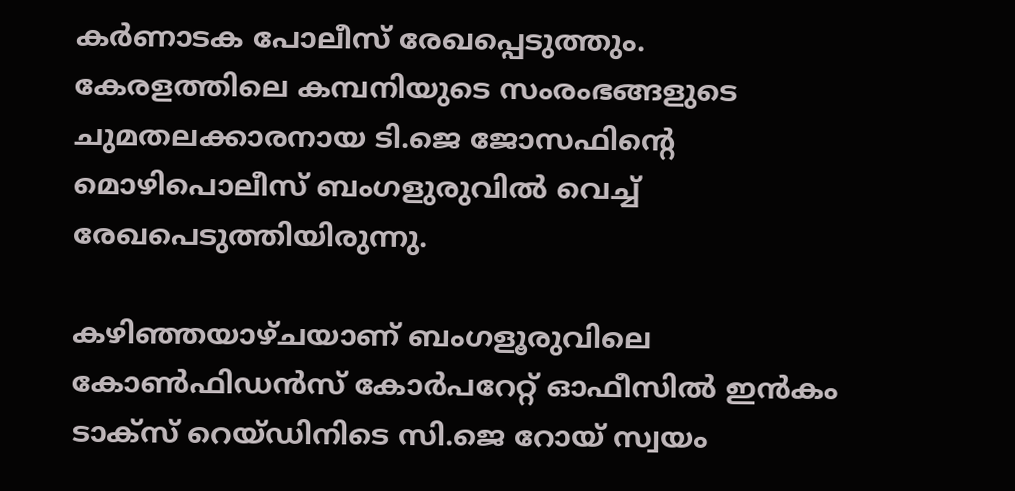കര്‍ണാടക പോലീസ് രേഖപ്പെടുത്തും. കേരളത്തിലെ കമ്പനിയുടെ സംരംഭങ്ങളുടെ ചുമതലക്കാരനായ ടി.ജെ ജോസഫിന്റെ മൊഴിപൊലീസ് ബംഗളുരുവില്‍ വെച്ച്‌ രേഖപെടുത്തിയിരുന്നു.

കഴിഞ്ഞയാഴ്ചയാണ് ബംഗളൂരുവിലെ കോണ്‍ഫിഡന്‍സ് കോര്‍പറേറ്റ് ഓഫീസില്‍ ഇന്‍കം ടാക്‌സ് റെയ്ഡിനിടെ സി.ജെ റോയ് സ്വയം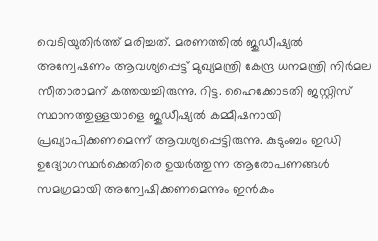വെടിയുതിര്‍ത്ത് മരിച്ചത്. മരണത്തില്‍ ജുഡീഷ്യല്‍ അന്വേഷണം ആവശ്യപ്പെട്ട് മുഖ്യമന്ത്രി കേന്ദ്ര ധനമന്ത്രി നിര്‍മല സീതാരാമന് കത്തയച്ചിരുന്നു. റിട്ട. ഹൈക്കോടതി ജസ്റ്റിസ് സ്ഥാനത്തുള്ളയാളെ ജുഡീഷ്യല്‍ കമ്മീഷനായി പ്രഖ്യാപിക്കണമെന്ന് ആവശ്യപ്പെട്ടിരുന്നു. കുടുംബം ഇഡി ഉദ്യോഗസ്ഥര്‍ക്കെതിരെ ഉയര്‍ത്തുന്ന ആരോപണങ്ങള്‍ സമഗ്രമായി അന്വേഷിക്കണമെന്നും ഇന്‍കം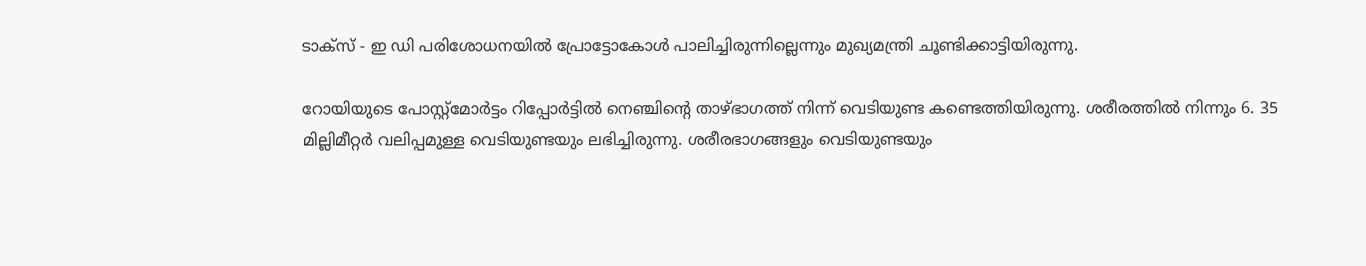ടാക്‌സ് - ഇ ഡി പരിശോധനയില്‍ പ്രോട്ടോകോള്‍ പാലിച്ചിരുന്നില്ലെന്നും മുഖ്യമന്ത്രി ചൂണ്ടിക്കാട്ടിയിരുന്നു.

റോയിയുടെ പോസ്റ്റ്‌മോര്‍ട്ടം റിപ്പോര്‍ട്ടില്‍ നെഞ്ചിന്റെ താഴ്ഭാഗത്ത് നിന്ന് വെടിയുണ്ട കണ്ടെത്തിയിരുന്നു. ശരീരത്തില്‍ നിന്നും 6. 35 മില്ലിമീറ്റര്‍ വലിപ്പമുള്ള വെടിയുണ്ടയും ലഭിച്ചിരുന്നു. ശരീരഭാഗങ്ങളും വെടിയുണ്ടയും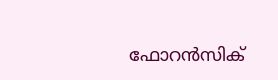ഫോറന്‍സിക്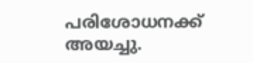പരിശോധനക്ക് അയച്ചു.